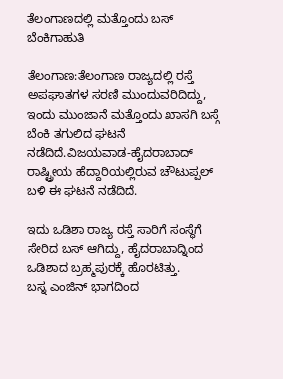ತೆಲಂಗಾಣದಲ್ಲಿ ಮತ್ತೊಂದು ಬಸ್ ಬೆಂಕಿಗಾಹುತಿ

ತೆಲಂಗಾಣ:ತೆಲಂಗಾಣ ರಾಜ್ಯದಲ್ಲಿ ರಸ್ತೆ ಅಪಘಾತಗಳ ಸರಣಿ ಮುಂದುವರಿದಿದ್ದು, ಇಂದು ಮುಂಜಾನೆ ಮತ್ತೊಂದು ಖಾಸಗಿ ಬಸ್ಗೆ ಬೆಂಕಿ ತಗುಲಿದ ಘಟನೆ ನಡೆದಿದೆ.ವಿಜಯವಾಡ-ಹೈದರಾಬಾದ್ ರಾಷ್ಟ್ರೀಯ ಹೆದ್ದಾರಿಯಲ್ಲಿರುವ ಚೌಟುಪ್ಪಲ್ ಬಳಿ ಈ ಘಟನೆ ನಡೆದಿದೆ.

ಇದು ಒಡಿಶಾ ರಾಜ್ಯ ರಸ್ತೆ ಸಾರಿಗೆ ಸಂಸ್ಥೆಗೆ ಸೇರಿದ ಬಸ್ ಆಗಿದ್ದು, ಹೈದರಾಬಾದ್ನಿಂದ ಒಡಿಶಾದ ಬ್ರಹ್ಮಪುರಕ್ಕೆ ಹೊರಟಿತ್ತು.
ಬಸ್ನ ಎಂಜಿನ್ ಭಾಗದಿಂದ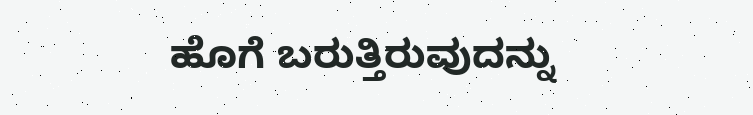ಹೊಗೆ ಬರುತ್ತಿರುವುದನ್ನು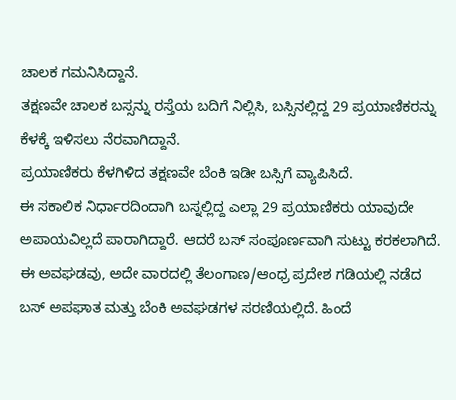ಚಾಲಕ ಗಮನಿಸಿದ್ದಾನೆ.
ತಕ್ಷಣವೇ ಚಾಲಕ ಬಸ್ಸನ್ನು ರಸ್ತೆಯ ಬದಿಗೆ ನಿಲ್ಲಿಸಿ, ಬಸ್ಸಿನಲ್ಲಿದ್ದ 29 ಪ್ರಯಾಣಿಕರನ್ನು ಕೆಳಕ್ಕೆ ಇಳಿಸಲು ನೆರವಾಗಿದ್ದಾನೆ.
ಪ್ರಯಾಣಿಕರು ಕೆಳಗಿಳಿದ ತಕ್ಷಣವೇ ಬೆಂಕಿ ಇಡೀ ಬಸ್ಸಿಗೆ ವ್ಯಾಪಿಸಿದೆ.
ಈ ಸಕಾಲಿಕ ನಿರ್ಧಾರದಿಂದಾಗಿ ಬಸ್ನಲ್ಲಿದ್ದ ಎಲ್ಲಾ 29 ಪ್ರಯಾಣಿಕರು ಯಾವುದೇ ಅಪಾಯವಿಲ್ಲದೆ ಪಾರಾಗಿದ್ದಾರೆ. ಆದರೆ ಬಸ್ ಸಂಪೂರ್ಣವಾಗಿ ಸುಟ್ಟು ಕರಕಲಾಗಿದೆ.
ಈ ಅವಘಡವು, ಅದೇ ವಾರದಲ್ಲಿ ತೆಲಂಗಾಣ/ಆಂಧ್ರ ಪ್ರದೇಶ ಗಡಿಯಲ್ಲಿ ನಡೆದ ಬಸ್ ಅಪಘಾತ ಮತ್ತು ಬೆಂಕಿ ಅವಘಡಗಳ ಸರಣಿಯಲ್ಲಿದೆ. ಹಿಂದೆ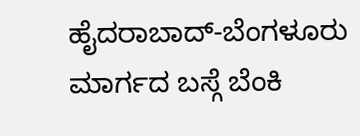ಹೈದರಾಬಾದ್-ಬೆಂಗಳೂರು ಮಾರ್ಗದ ಬಸ್ಗೆ ಬೆಂಕಿ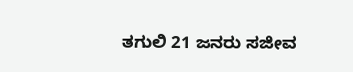ತಗುಲಿ 21 ಜನರು ಸಜೀವ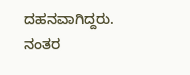ದಹನವಾಗಿದ್ದರು. ನಂತರ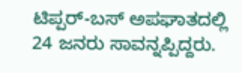ಟಿಪ್ಪರ್-ಬಸ್ ಅಪಘಾತದಲ್ಲಿ 24 ಜನರು ಸಾವನ್ನಪ್ಪಿದ್ದರು.